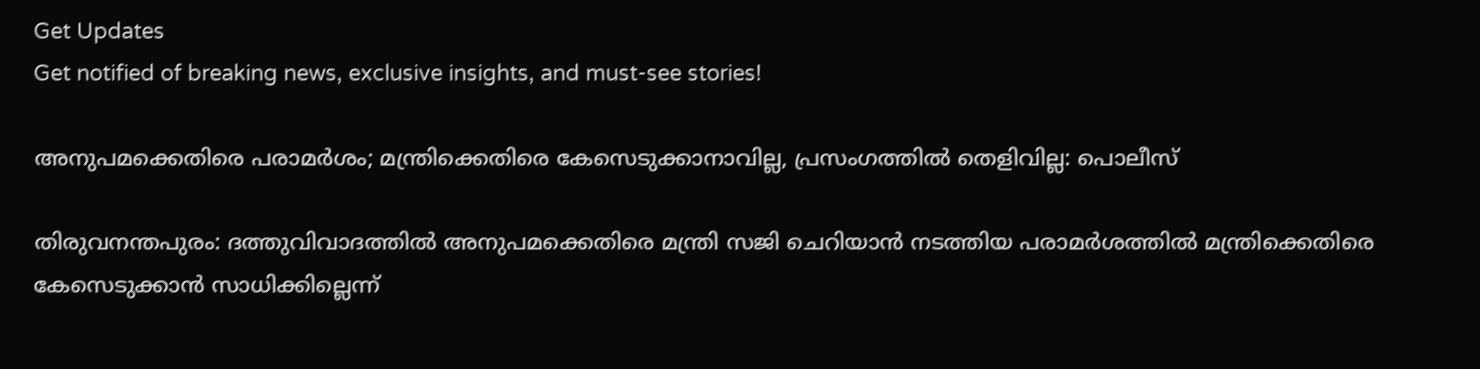Get Updates
Get notified of breaking news, exclusive insights, and must-see stories!

അനുപമക്കെതിരെ പരാമര്‍ശം; മന്ത്രിക്കെതിരെ കേസെടുക്കാനാവില്ല, പ്രസംഗത്തില്‍ തെളിവില്ല: പൊലീസ്

തിരുവനന്തപുരം: ദത്തുവിവാദത്തില്‍ അനുപമക്കെതിരെ മന്ത്രി സജി ചെറിയാന്‍ നടത്തിയ പരാമര്‍ശത്തില്‍ മന്ത്രിക്കെതിരെ കേസെടുക്കാന്‍ സാധിക്കില്ലെന്ന്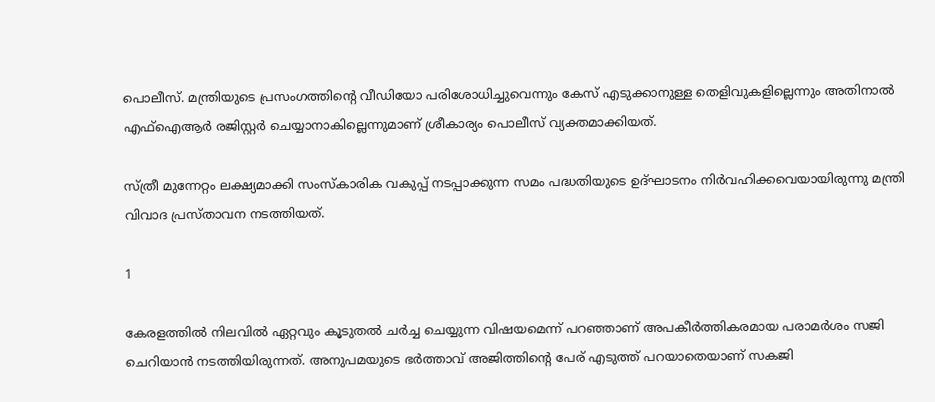പൊലീസ്. മന്ത്രിയുടെ പ്രസംഗത്തിന്റെ വീഡിയോ പരിശോധിച്ചുവെന്നും കേസ് എടുക്കാനുള്ള തെളിവുകളില്ലെന്നും അതിനാല്‍ എഫ്‌ഐആര്‍ രജിസ്റ്റര്‍ ചെയ്യാനാകില്ലെന്നുമാണ് ശ്രീകാര്യം പൊലീസ് വ്യക്തമാക്കിയത്.

സ്ത്രീ മുന്നേറ്റം ലക്ഷ്യമാക്കി സംസ്‌കാരിക വകുപ്പ് നടപ്പാക്കുന്ന സമം പദ്ധതിയുടെ ഉദ്ഘാടനം നിര്‍വഹിക്കവെയായിരുന്നു മന്ത്രി വിവാദ പ്രസ്താവന നടത്തിയത്.

1

കേരളത്തില്‍ നിലവില്‍ ഏറ്റവും കൂടുതല്‍ ചര്‍ച്ച ചെയ്യുന്ന വിഷയമെന്ന് പറഞ്ഞാണ് അപകീര്‍ത്തികരമായ പരാമര്‍ശം സജി ചെറിയാന്‍ നടത്തിയിരുന്നത്. അനുപമയുടെ ഭര്‍ത്താവ് അജിത്തിന്റെ പേര് എടുത്ത് പറയാതെയാണ് സകജി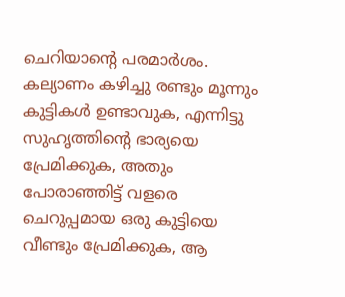ചെറിയാന്റെ പരമാര്‍ശം. കല്യാണം കഴിച്ചു രണ്ടും മൂന്നും കുട്ടികള്‍ ഉണ്ടാവുക, എന്നിട്ടു സുഹൃത്തിന്റെ ഭാര്യയെ പ്രേമിക്കുക, അതും പോരാഞ്ഞിട്ട് വളരെ ചെറുപ്പമായ ഒരു കുട്ടിയെ വീണ്ടും പ്രേമിക്കുക, ആ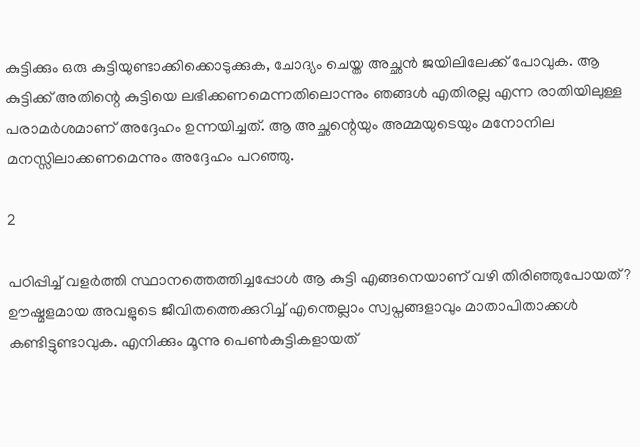കുട്ടിക്കും ഒരു കുട്ടിയുണ്ടാക്കിക്കൊടുക്കുക, ചോദ്യം ചെയ്ത അച്ഛന്‍ ജയിലിലേക്ക് പോവുക. ആ കുട്ടിക്ക് അതിന്റെ കുട്ടിയെ ലഭിക്കണമെന്നതിലൊന്നും ഞങ്ങള്‍ എതിരല്ല എന്ന രാതിയിലുള്ള പരാമര്‍ശമാണ് അദ്ദേഹം ഉന്നയിച്ചത്. ആ അച്ഛന്റെയും അമ്മയുടെയും മനോനില മനസ്സിലാക്കണമെന്നും അദ്ദേഹം പറഞ്ഞു.

2

പഠിപ്പിച്ച് വളര്‍ത്തി സ്ഥാനത്തെത്തിച്ചപ്പോള്‍ ആ കുട്ടി എങ്ങനെയാണ് വഴി തിരിഞ്ഞുപോയത്? ഊഷ്മളമായ അവളുടെ ജീവിതത്തെക്കുറിച്ച് എന്തെല്ലാം സ്വപ്നങ്ങളാവും മാതാപിതാക്കള്‍ കണ്ടിട്ടുണ്ടാവുക. എനിക്കും മൂന്നു പെണ്‍കുട്ടികളായത്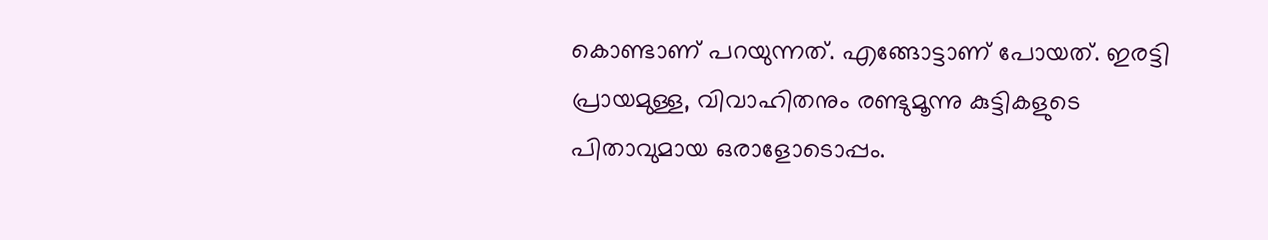കൊണ്ടാണ് പറയുന്നത്. എങ്ങോട്ടാണ് പോയത്. ഇരട്ടി പ്രായമുള്ള, വിവാഹിതനും രണ്ടുമൂന്നു കുട്ടികളുടെ പിതാവുമായ ഒരാളോടൊപ്പം.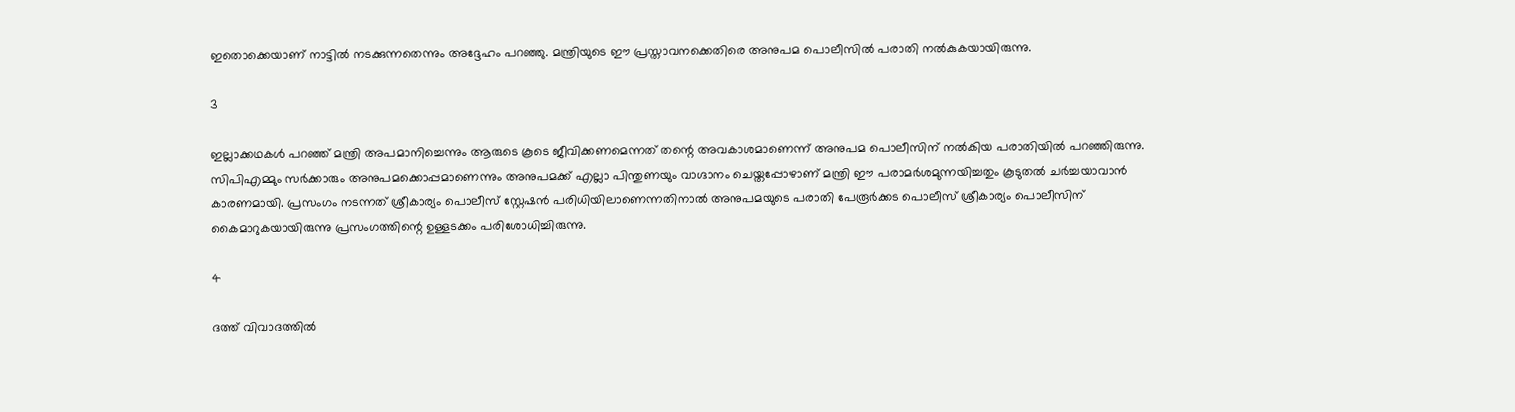ഇതൊക്കെയാണ് നാട്ടില്‍ നടക്കുന്നതെന്നും അദ്ദേഹം പറഞ്ഞു. മന്ത്രിയുടെ ഈ പ്രസ്താവനക്കെതിരെ അനുപമ പൊലീസില്‍ പരാതി നല്‍കുകയായിരുന്നു.

3

ഇല്ലാക്കഥകള്‍ പറഞ്ഞ് മന്ത്രി അപമാനിച്ചെന്നും ആരുടെ കൂടെ ജീവിക്കണമെന്നത് തന്റെ അവകാശമാണെന്ന് അനുപമ പൊലീസിന് നല്‍കിയ പരാതിയില്‍ പറഞ്ഞിരുന്നു. സിപിഎമ്മും സര്‍ക്കാരും അനുപമക്കൊപ്പമാണെന്നും അനുപമക്ക് എല്ലാ പിന്തുണയും വാഗ്ദാനം ചെയ്തപ്പോഴാണ് മന്ത്രി ഈ പരാമര്‍ശമുന്നയിച്ചതും കൂടുതല്‍ ചര്‍ച്ചയാവാന്‍ കാരണമായി. പ്രസംഗം നടന്നത് ശ്രീകാര്യം പൊലീസ് സ്റ്റേഷന്‍ പരിധിയിലാണെന്നതിനാല്‍ അനുപമയുടെ പരാതി പേരൂര്‍ക്കട പൊലീസ് ശ്രീകാര്യം പൊലീസിന് കൈമാറുകയായിരുന്നു പ്രസംഗത്തിന്റെ ഉള്ളടക്കം പരിശോധിച്ചിരുന്നു.

4

ദത്ത് വിവാദത്തില്‍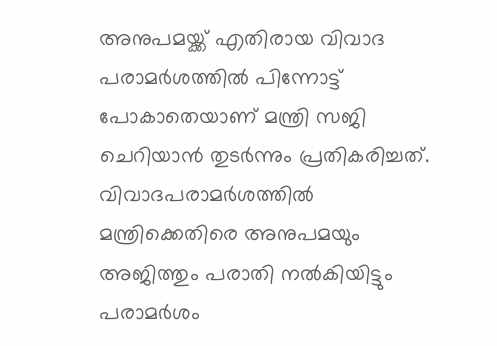അനുപമയ്ക്ക് എതിരായ വിവാദ പരാമര്‍ശത്തില്‍ പിന്നോട്ട് പോകാതെയാണ് മന്ത്രി സജി ചെറിയാന്‍ തുടര്‍ന്നും പ്രതികരിച്ചത്. വിവാദപരാമര്‍ശത്തില്‍ മന്ത്രിക്കെതിരെ അനുപമയും അജിത്തും പരാതി നല്‍കിയിട്ടും പരാമര്‍ശം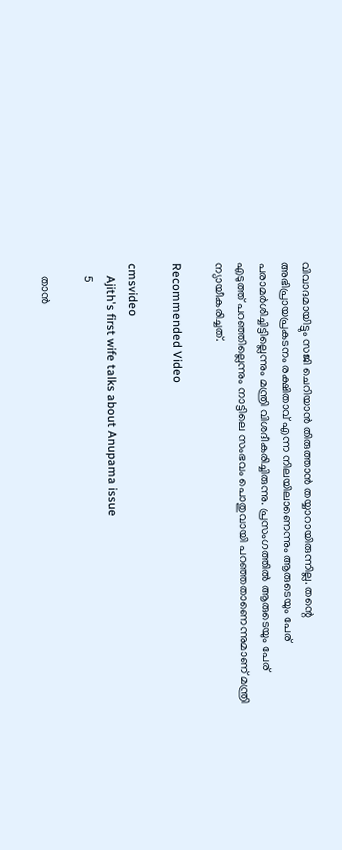വിവാദമായിട്ടും സജി ചെറിയാന്‍ തിരുത്താന്‍ തയ്യാറായിരുന്നില്ല. തന്റെ അഭിപ്രായപ്രകടനം രക്ഷിതാവ് എന്ന നിലയിലാണെന്നും ആരുടെയും പേര് പരാമര്‍ശിച്ചിട്ടില്ലെന്നും മന്ത്രി വിശദീകരിച്ചിരുന്നു. പ്രസംഗത്തില്‍ ആരുടെയും പേര് എടുത്ത് പറഞ്ഞില്ലെന്നും നാട്ടിലെ സംഭവം പൊതുവായി പറഞ്ഞതാണെന്നുമാണ് മന്ത്രി ന്യായീകരിച്ചത്.

Recommended Video

cmsvideo
    Ajith's first wife talks about Anupama issue
    5

    താന്‍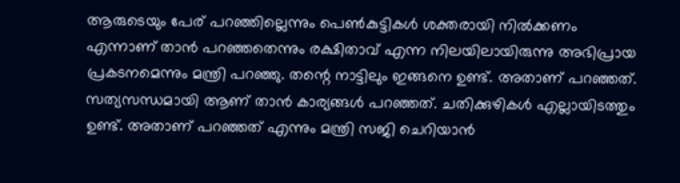ആരുടെയും പേര് പറഞ്ഞില്ലെന്നും പെണ്‍കുട്ടികള്‍ ശക്തരായി നില്‍ക്കണം എന്നാണ് താന്‍ പറഞ്ഞതെന്നും രക്ഷിതാവ് എന്ന നിലയിലായിരുന്നു അഭിപ്രായ പ്രകടനമെന്നും മന്ത്രി പറഞ്ഞു. തന്റെ നാട്ടിലും ഇങ്ങനെ ഉണ്ട്. അതാണ് പറഞ്ഞത്. സത്യസന്ധമായി ആണ് താന്‍ കാര്യങ്ങള്‍ പറഞ്ഞത്. ചതിക്കുഴികള്‍ എല്ലായിടത്തും ഉണ്ട്. അതാണ് പറഞ്ഞത് എന്നും മന്ത്രി സജി ചെറിയാന്‍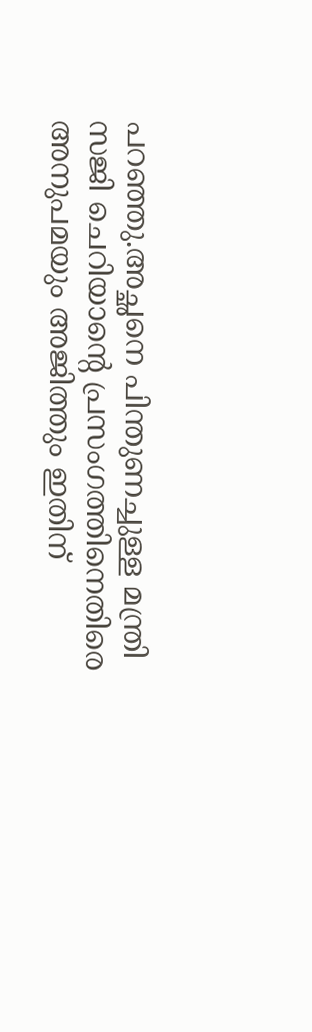പറഞ്ഞു.അച്ഛനെ പിന്തുണച്ചുള്ള മന്ത്രി സജി ചെറിയാന്റെ പ്രസംഗത്തിനെതിരെ അനുപമയും അജിത്തും ഇതിന്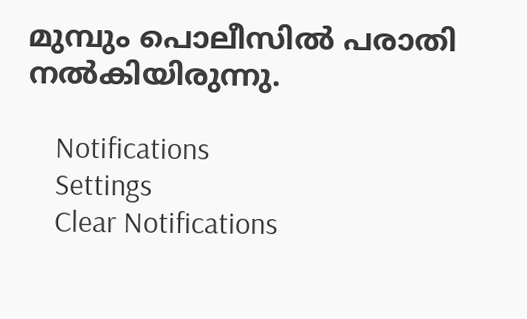മുമ്പും പൊലീസില്‍ പരാതി നല്‍കിയിരുന്നു.

    Notifications
    Settings
    Clear Notifications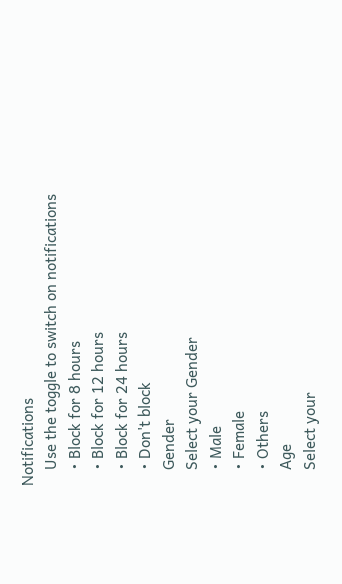Notifications
    Use the toggle to switch on notifications
    • Block for 8 hours
    • Block for 12 hours
    • Block for 24 hours
    • Don't block
    Gender
    Select your Gender
    • Male
    • Female
    • Others
    Age
    Select your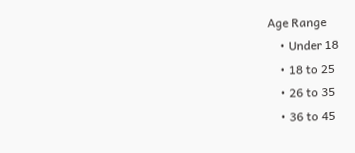Age Range
    • Under 18
    • 18 to 25
    • 26 to 35
    • 36 to 45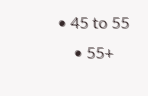• 45 to 55
    • 55+